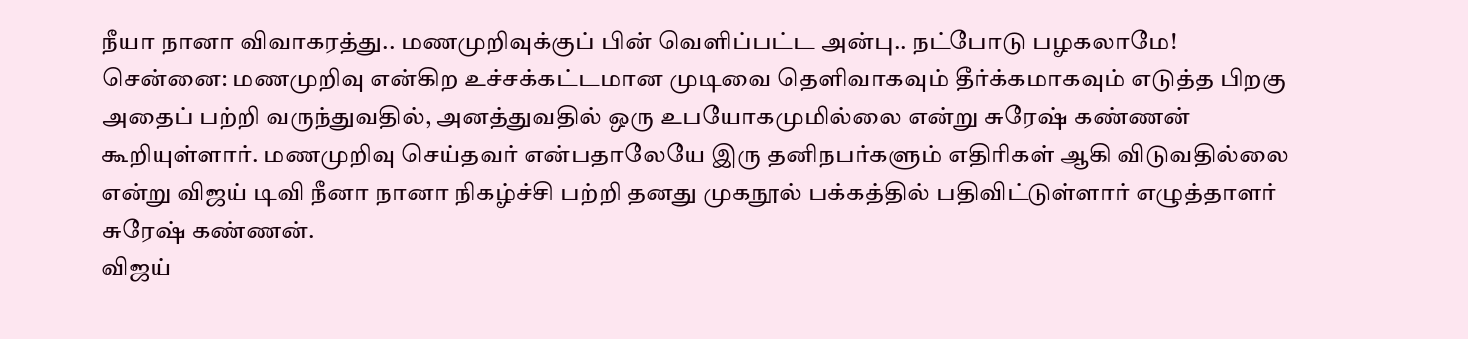நீயா நானா விவாகரத்து.. மணமுறிவுக்குப் பின் வெளிப்பட்ட அன்பு.. நட்போடு பழகலாமே!
சென்னை: மணமுறிவு என்கிற உச்சக்கட்டமான முடிவை தெளிவாகவும் தீர்க்கமாகவும் எடுத்த பிறகு அதைப் பற்றி வருந்துவதில், அனத்துவதில் ஒரு உபயோகமுமில்லை என்று சுரேஷ் கண்ணன் கூறியுள்ளார். மணமுறிவு செய்தவர் என்பதாலேயே இரு தனிநபர்களும் எதிரிகள் ஆகி விடுவதில்லை என்று விஜய் டிவி நீனா நானா நிகழ்ச்சி பற்றி தனது முகநூல் பக்கத்தில் பதிவிட்டுள்ளார் எழுத்தாளர் சுரேஷ் கண்ணன்.
விஜய்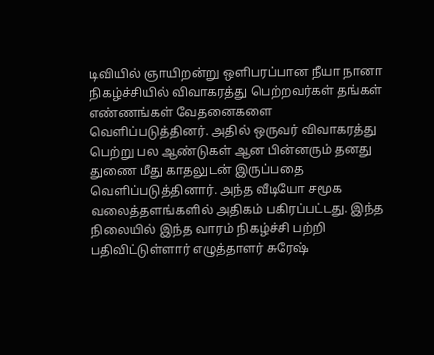டிவியில் ஞாயிறன்று ஒளிபரப்பான நீயா நானா நிகழ்ச்சியில் விவாகரத்து பெற்றவர்கள் தங்கள் எண்ணங்கள் வேதனைகளை வெளிப்படுத்தினர். அதில் ஒருவர் விவாகரத்து பெற்று பல ஆண்டுகள் ஆன பின்னரும் தனது துணை மீது காதலுடன் இருப்பதை வெளிப்படுத்தினார். அந்த வீடியோ சமூக வலைத்தளங்களில் அதிகம் பகிரப்பட்டது. இந்த நிலையில் இந்த வாரம் நிகழ்ச்சி பற்றி பதிவிட்டுள்ளார் எழுத்தாளர் சுரேஷ்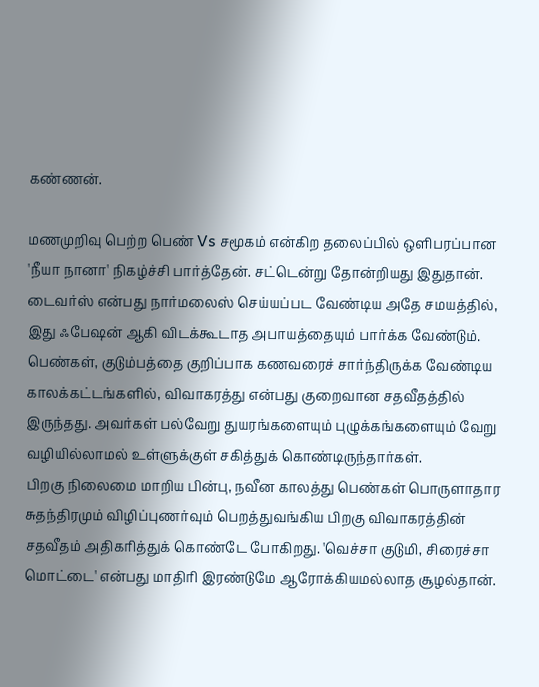கண்ணன்.

மணமுறிவு பெற்ற பெண் Vs சமூகம் என்கிற தலைப்பில் ஒளிபரப்பான 'நீயா நானா' நிகழ்ச்சி பார்த்தேன். சட்டென்று தோன்றியது இதுதான். டைவர்ஸ் என்பது நார்மலைஸ் செய்யப்பட வேண்டிய அதே சமயத்தில், இது ஃபேஷன் ஆகி விடக்கூடாத அபாயத்தையும் பார்க்க வேண்டும்.
பெண்கள், குடும்பத்தை குறிப்பாக கணவரைச் சார்ந்திருக்க வேண்டிய காலக்கட்டங்களில், விவாகரத்து என்பது குறைவான சதவீதத்தில் இருந்தது. அவர்கள் பல்வேறு துயரங்களையும் புழுக்கங்களையும் வேறு வழியில்லாமல் உள்ளுக்குள் சகித்துக் கொண்டிருந்தார்கள்.
பிறகு நிலைமை மாறிய பின்பு, நவீன காலத்து பெண்கள் பொருளாதார சுதந்திரமும் விழிப்புணர்வும் பெறத்துவங்கிய பிறகு விவாகரத்தின் சதவீதம் அதிகரித்துக் கொண்டே போகிறது. 'வெச்சா குடுமி, சிரைச்சா மொட்டை' என்பது மாதிரி இரண்டுமே ஆரோக்கியமல்லாத சூழல்தான்.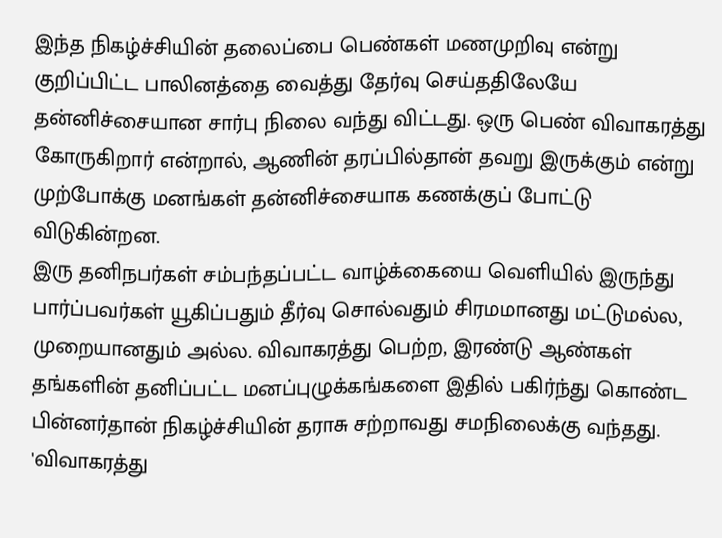இந்த நிகழ்ச்சியின் தலைப்பை பெண்கள் மணமுறிவு என்று குறிப்பிட்ட பாலினத்தை வைத்து தேர்வு செய்ததிலேயே தன்னிச்சையான சார்பு நிலை வந்து விட்டது. ஒரு பெண் விவாகரத்து கோருகிறார் என்றால், ஆணின் தரப்பில்தான் தவறு இருக்கும் என்று முற்போக்கு மனங்கள் தன்னிச்சையாக கணக்குப் போட்டு விடுகின்றன.
இரு தனிநபர்கள் சம்பந்தப்பட்ட வாழ்க்கையை வெளியில் இருந்து பார்ப்பவர்கள் யூகிப்பதும் தீர்வு சொல்வதும் சிரமமானது மட்டுமல்ல, முறையானதும் அல்ல. விவாகரத்து பெற்ற, இரண்டு ஆண்கள் தங்களின் தனிப்பட்ட மனப்புழுக்கங்களை இதில் பகிர்ந்து கொண்ட பின்னர்தான் நிகழ்ச்சியின் தராசு சற்றாவது சமநிலைக்கு வந்தது.
'விவாகரத்து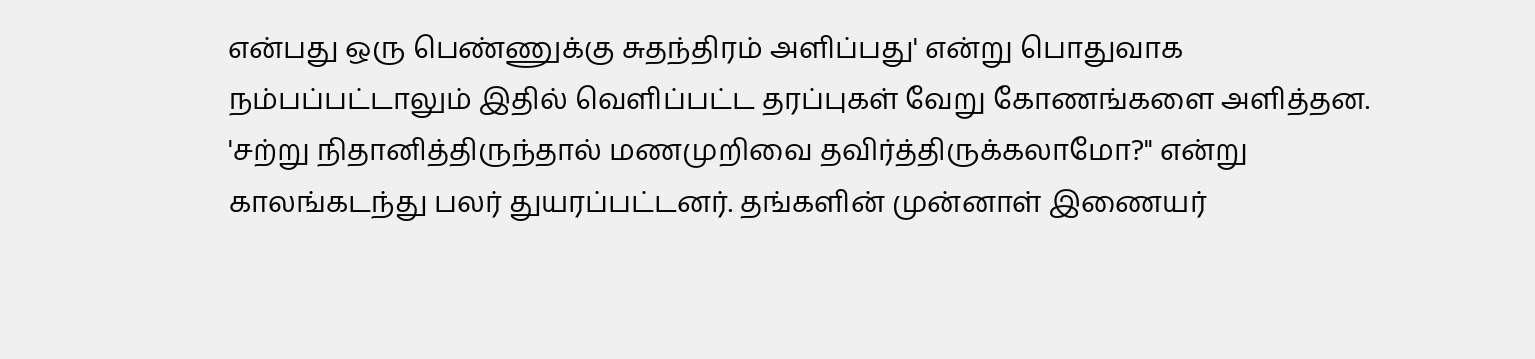என்பது ஒரு பெண்ணுக்கு சுதந்திரம் அளிப்பது' என்று பொதுவாக நம்பப்பட்டாலும் இதில் வெளிப்பட்ட தரப்புகள் வேறு கோணங்களை அளித்தன. 'சற்று நிதானித்திருந்தால் மணமுறிவை தவிர்த்திருக்கலாமோ?" என்று காலங்கடந்து பலர் துயரப்பட்டனர். தங்களின் முன்னாள் இணையர்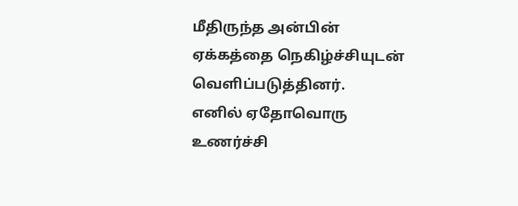மீதிருந்த அன்பின் ஏக்கத்தை நெகிழ்ச்சியுடன் வெளிப்படுத்தினர்.
எனில் ஏதோவொரு உணர்ச்சி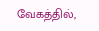வேகத்தில்,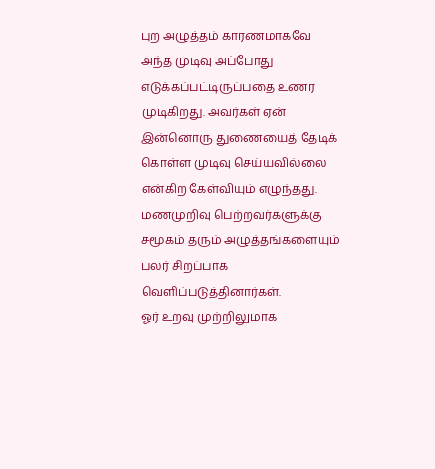புற அழுத்தம் காரணமாகவே அந்த முடிவு அப்போது எடுக்கப்பட்டிருப்பதை உணர முடிகிறது. அவர்கள் ஏன் இன்னொரு துணையைத் தேடிக் கொள்ள முடிவு செய்யவில்லை என்கிற கேள்வியும் எழுந்தது. மணமுறிவு பெற்றவர்களுக்கு சமூகம் தரும் அழுத்தங்களையும் பலர் சிறப்பாக வெளிப்படுத்தினார்கள்.
ஓர் உறவு முற்றிலுமாக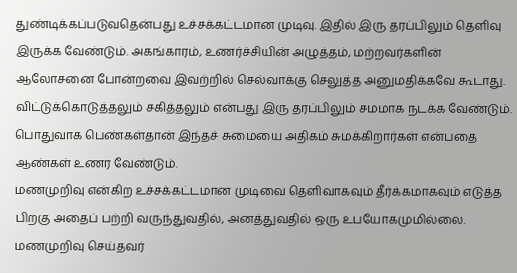துண்டிக்கப்படுவதென்பது உச்சக்கட்டமான முடிவு. இதில் இரு தரப்பிலும் தெளிவு இருக்க வேண்டும். அகங்காரம், உணர்ச்சியின் அழுத்தம், மற்றவர்களின் ஆலோசனை போன்றவை இவற்றில் செல்வாக்கு செலுத்த அனுமதிக்கவே கூடாது. விட்டுக்கொடுத்தலும் சகித்தலும் என்பது இரு தரப்பிலும் சமமாக நடக்க வேண்டும். பொதுவாக பெண்கள்தான் இந்தச் சுமையை அதிகம் சுமக்கிறார்கள் என்பதை ஆண்கள் உணர வேண்டும்.
மணமுறிவு என்கிற உச்சக்கட்டமான முடிவை தெளிவாகவும் தீர்க்கமாகவும் எடுத்த பிறகு அதைப் பற்றி வருந்துவதில், அனத்துவதில் ஒரு உபயோகமுமில்லை. மணமுறிவு செய்தவர்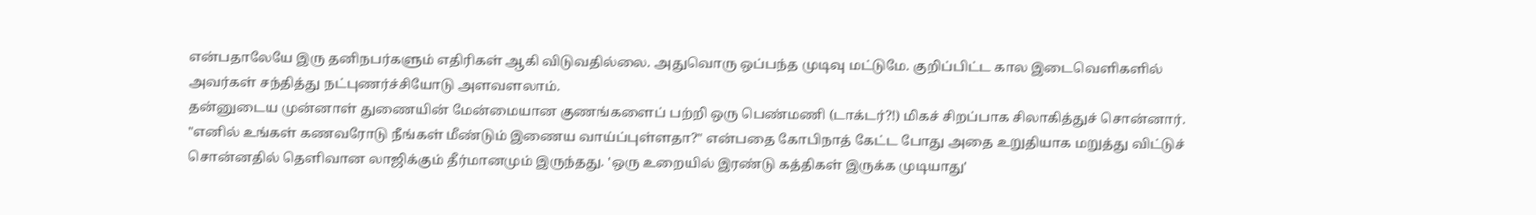என்பதாலேயே இரு தனிநபர்களும் எதிரிகள் ஆகி விடுவதில்லை. அதுவொரு ஒப்பந்த முடிவு மட்டுமே. குறிப்பிட்ட கால இடைவெளிகளில் அவர்கள் சந்தித்து நட்புணர்ச்சியோடு அளவளலாம்.
தன்னுடைய முன்னாள் துணையின் மேன்மையான குணங்களைப் பற்றி ஒரு பெண்மணி (டாக்டர்?!) மிகச் சிறப்பாக சிலாகித்துச் சொன்னார். "எனில் உங்கள் கணவரோடு நீங்கள் மீண்டும் இணைய வாய்ப்புள்ளதா?" என்பதை கோபிநாத் கேட்ட போது அதை உறுதியாக மறுத்து விட்டுச் சொன்னதில் தெளிவான லாஜிக்கும் தீர்மானமும் இருந்தது. 'ஒரு உறையில் இரண்டு கத்திகள் இருக்க முடியாது'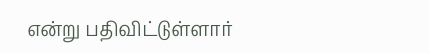என்று பதிவிட்டுள்ளார்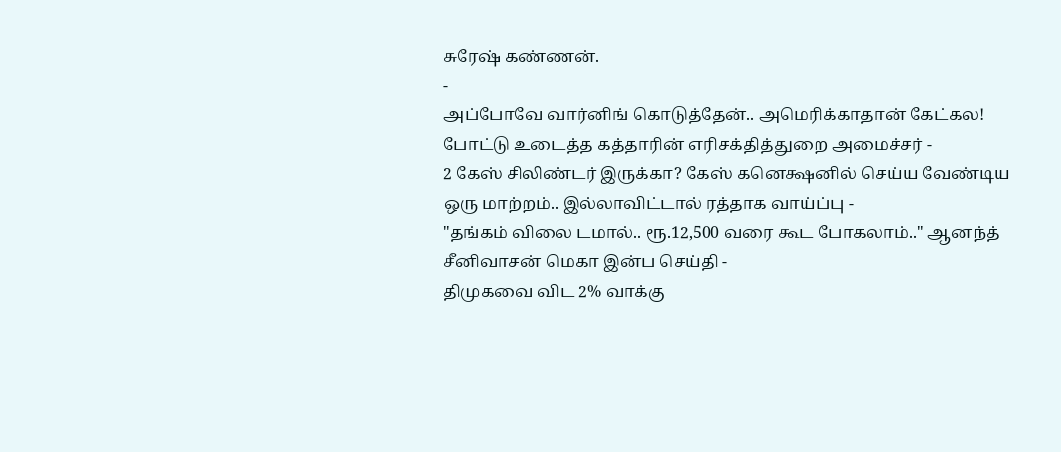சுரேஷ் கண்ணன்.
-
அப்போவே வார்னிங் கொடுத்தேன்.. அமெரிக்காதான் கேட்கல! போட்டு உடைத்த கத்தாரின் எரிசக்தித்துறை அமைச்சர் -
2 கேஸ் சிலிண்டர் இருக்கா? கேஸ் கனெக்ஷனில் செய்ய வேண்டிய ஒரு மாற்றம்.. இல்லாவிட்டால் ரத்தாக வாய்ப்பு -
"தங்கம் விலை டமால்.. ரூ.12,500 வரை கூட போகலாம்.." ஆனந்த் சீனிவாசன் மெகா இன்ப செய்தி -
திமுகவை விட 2% வாக்கு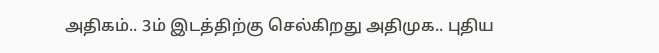அதிகம்.. 3ம் இடத்திற்கு செல்கிறது அதிமுக.. புதிய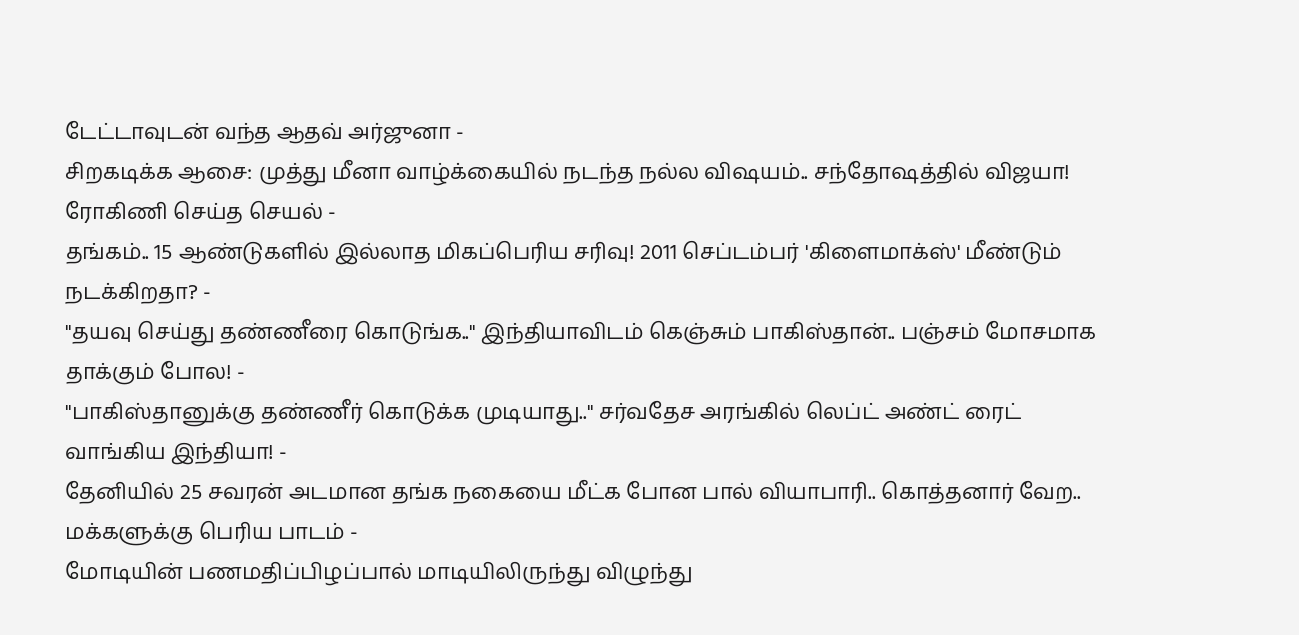டேட்டாவுடன் வந்த ஆதவ் அர்ஜுனா -
சிறகடிக்க ஆசை: முத்து மீனா வாழ்க்கையில் நடந்த நல்ல விஷயம்.. சந்தோஷத்தில் விஜயா! ரோகிணி செய்த செயல் -
தங்கம்.. 15 ஆண்டுகளில் இல்லாத மிகப்பெரிய சரிவு! 2011 செப்டம்பர் 'கிளைமாக்ஸ்' மீண்டும் நடக்கிறதா? -
"தயவு செய்து தண்ணீரை கொடுங்க.." இந்தியாவிடம் கெஞ்சும் பாகிஸ்தான்.. பஞ்சம் மோசமாக தாக்கும் போல! -
"பாகிஸ்தானுக்கு தண்ணீர் கொடுக்க முடியாது.." சர்வதேச அரங்கில் லெப்ட் அண்ட் ரைட் வாங்கிய இந்தியா! -
தேனியில் 25 சவரன் அடமான தங்க நகையை மீட்க போன பால் வியாபாரி.. கொத்தனார் வேற.. மக்களுக்கு பெரிய பாடம் -
மோடியின் பணமதிப்பிழப்பால் மாடியிலிருந்து விழுந்து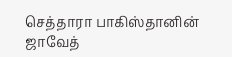செத்தாரா பாகிஸ்தானின் ஜாவேத்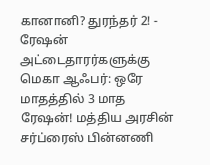கானானி? துரந்தர் 2! -
ரேஷன் அட்டைதாரர்களுக்கு மெகா ஆஃபர்: ஒரே மாதத்தில் 3 மாத ரேஷன்! மத்திய அரசின் சர்ப்ரைஸ் பின்னணி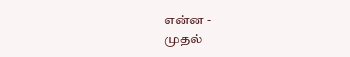என்ன -
முதல்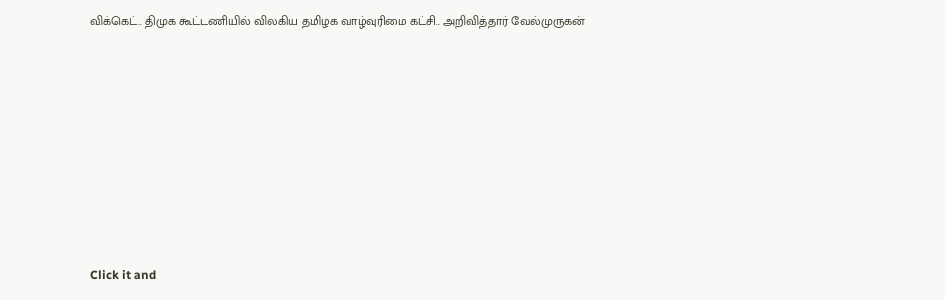விக்கெட்.. திமுக கூட்டணியில் விலகிய தமிழக வாழ்வுரிமை கட்சி.. அறிவித்தார் வேல்முருகன்












Click it and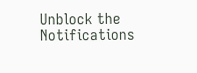Unblock the Notifications